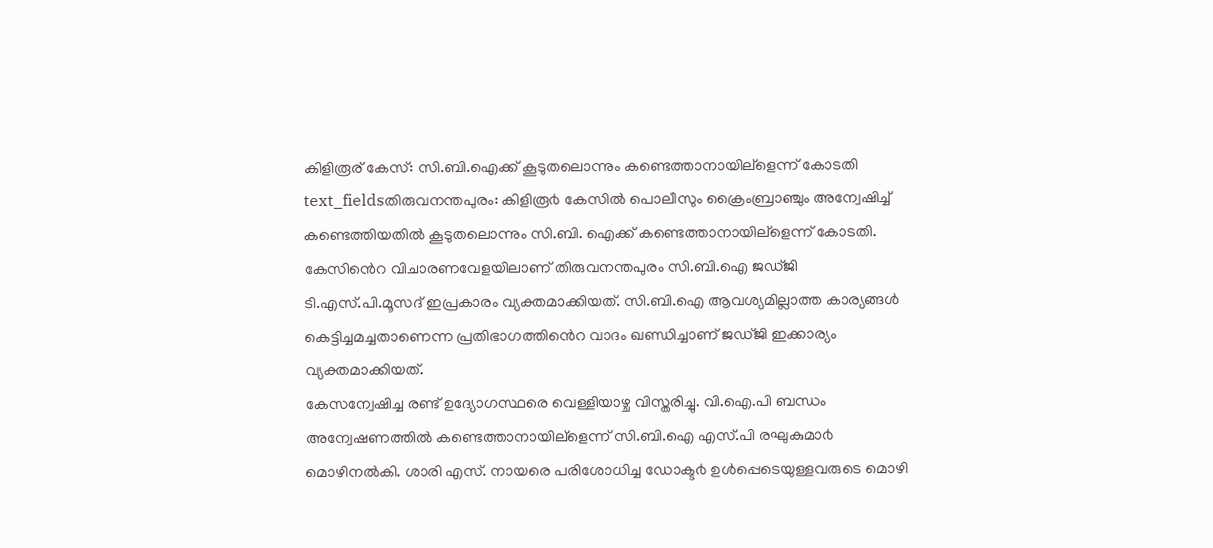കിളിരൂര് കേസ്: സി.ബി.ഐക്ക് കൂടുതലൊന്നും കണ്ടെത്താനായില്ളെന്ന് കോടതി
text_fieldsതിരുവനന്തപുരം: കിളിരൂ൪ കേസിൽ പൊലീസും ക്രൈംബ്രാഞ്ചും അന്വേഷിച്ച് കണ്ടെത്തിയതിൽ കൂടുതലൊന്നും സി.ബി. ഐക്ക് കണ്ടെത്താനായില്ളെന്ന് കോടതി. കേസിൻെറ വിചാരണവേളയിലാണ് തിരുവനന്തപുരം സി.ബി.ഐ ജഡ്ജി ടി.എസ്.പി.മൂസദ് ഇപ്രകാരം വ്യക്തമാക്കിയത്. സി.ബി.ഐ ആവശ്യമില്ലാത്ത കാര്യങ്ങൾ കെട്ടിച്ചമച്ചതാണെന്ന പ്രതിഭാഗത്തിൻെറ വാദം ഖണ്ഡിച്ചാണ് ജഡ്ജി ഇക്കാര്യം വ്യക്തമാക്കിയത്.
കേസന്വേഷിച്ച രണ്ട് ഉദ്യോഗസ്ഥരെ വെള്ളിയാഴ്ച വിസ്തരിച്ചു. വി.ഐ.പി ബന്ധം അന്വേഷണത്തിൽ കണ്ടെത്താനായില്ളെന്ന് സി.ബി.ഐ എസ്.പി രഘുകുമാ൪ മൊഴിനൽകി. ശാരി എസ്. നായരെ പരിശോധിച്ച ഡോക്ട൪ ഉൾപ്പെടെയുള്ളവരുടെ മൊഴി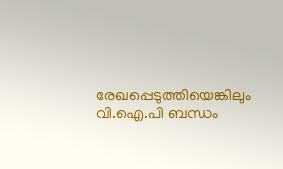രേഖപ്പെടുത്തിയെങ്കിലും വി.ഐ.പി ബന്ധം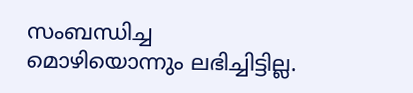സംബന്ധിച്ച മൊഴിയൊന്നും ലഭിച്ചിട്ടില്ല.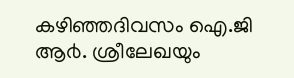കഴിഞ്ഞദിവസം ഐ.ജി ആ൪. ശ്രീലേഖയും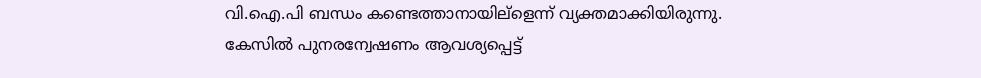വി.ഐ.പി ബന്ധം കണ്ടെത്താനായില്ളെന്ന് വ്യക്തമാക്കിയിരുന്നു. കേസിൽ പുനരന്വേഷണം ആവശ്യപ്പെട്ട്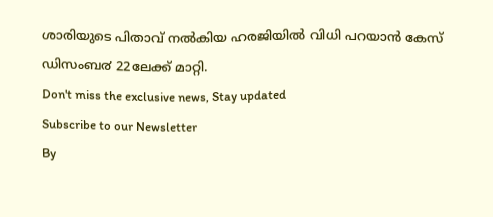ശാരിയുടെ പിതാവ് നൽകിയ ഹരജിയിൽ വിധി പറയാൻ കേസ് ഡിസംബ൪ 22ലേക്ക് മാറ്റി.
Don't miss the exclusive news, Stay updated
Subscribe to our Newsletter
By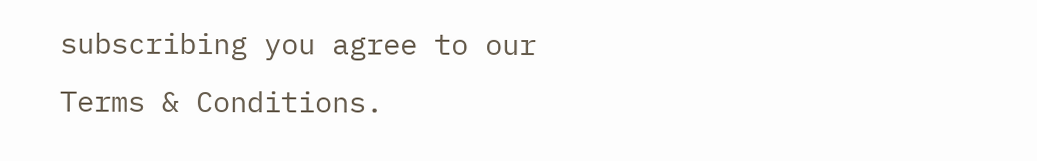subscribing you agree to our Terms & Conditions.